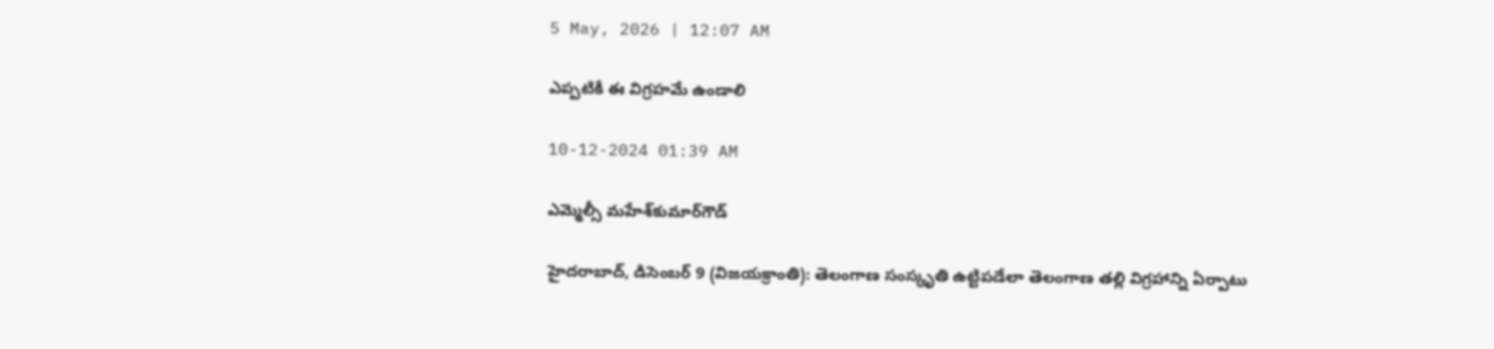5 May, 2026 | 12:07 AM

ఎప్పటికీ ఈ విగ్రహమే ఉండాలి

10-12-2024 01:39 AM

ఎమ్మెల్సీ మహేశ్‌కుమార్‌గౌడ్

హైదరాబాద్, డిసెంబర్ 9 (విజయక్రాంతి): తెలంగాణ సంస్కృతి ఉట్టిపడేలా తెలంగాణ తల్లి విగ్రహాన్ని ఏర్పాటు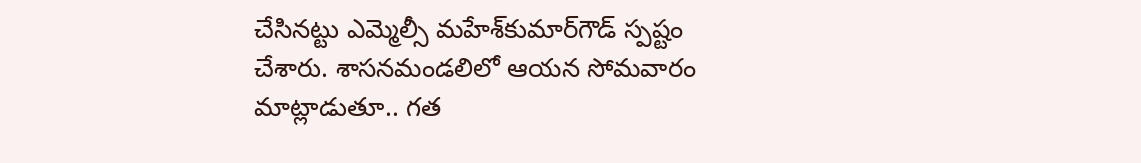చేసినట్టు ఎమ్మెల్సీ మహేశ్‌కుమార్‌గౌడ్ స్పష్టం చేశారు. శాసనమండలిలో ఆయన సోమవారం మాట్లాడుతూ.. గత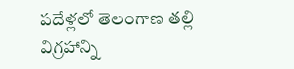పదేళ్లలో తెలంగాణ తల్లి విగ్రహాన్ని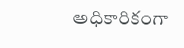అధికారికంగా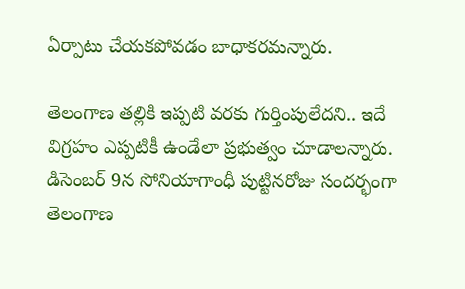ఏర్పాటు చేయకపోవడం బాధాకరమన్నారు.

తెలంగాణ తల్లికి ఇప్పటి వరకు గుర్తింపులేదని.. ఇదే విగ్రహం ఎప్పటికీ ఉండేలా ప్రభుత్వం చూడాలన్నారు. డిసెంబర్ 9న సోనియాగాంధీ పుట్టినరోజు సందర్భంగా తెలంగాణ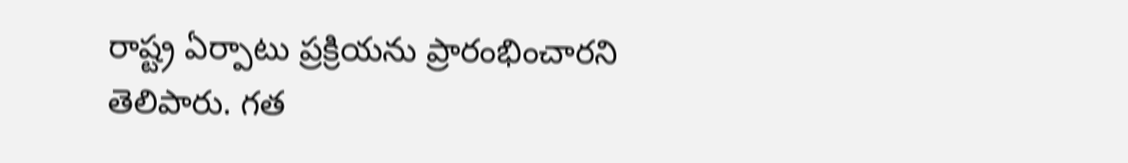రాష్ట్ర ఏర్పాటు ప్రక్రియను ప్రారంభించారని తెలిపారు. గత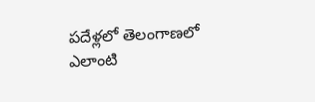పదేళ్లలో తెలంగాణలో ఎలాంటి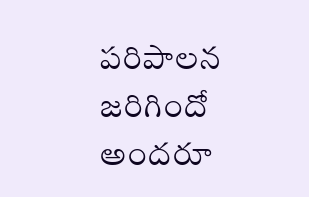పరిపాలన జరిగిందో అందరూ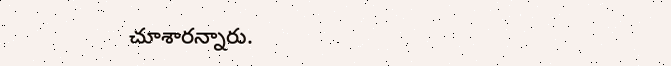చూశారన్నారు.